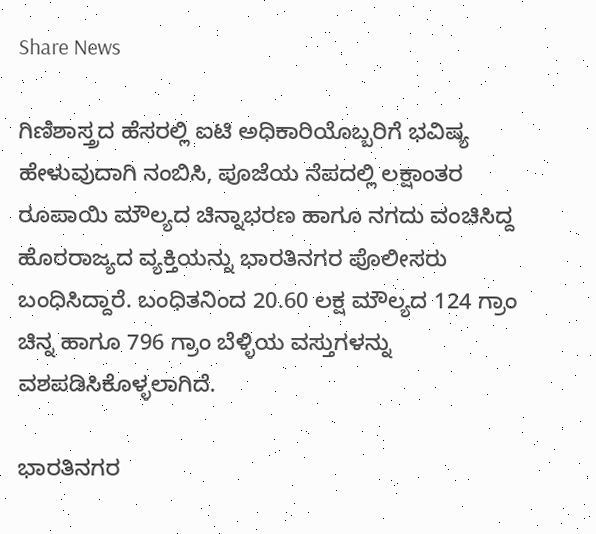Share News

ಗಿಣಿಶಾಸ್ತ್ರದ ಹೆಸರಲ್ಲಿ ಐಟಿ ಅಧಿಕಾರಿಯೊಬ್ಬರಿಗೆ ಭವಿಷ್ಯ ಹೇಳುವುದಾಗಿ ನಂಬಿಸಿ, ಪೂಜೆಯ ನೆಪದಲ್ಲಿ ಲಕ್ಷಾಂತರ ರೂಪಾಯಿ ಮೌಲ್ಯದ ಚಿನ್ನಾಭರಣ ಹಾಗೂ ನಗದು ವಂಚಿಸಿದ್ದ ಹೊರರಾಜ್ಯದ ವ್ಯಕ್ತಿಯನ್ನು ಭಾರತಿನಗರ ಪೊಲೀಸರು ಬಂಧಿಸಿದ್ದಾರೆ. ಬಂಧಿತನಿಂದ 20.60 ಲಕ್ಷ ಮೌಲ್ಯದ 124 ಗ್ರಾಂ ಚಿನ್ನ ಹಾಗೂ 796 ಗ್ರಾಂ ಬೆಳ್ಳಿಯ ವಸ್ತುಗಳನ್ನು ವಶಪಡಿಸಿಕೊಳ್ಳಲಾಗಿದೆ.

ಭಾರತಿನಗರ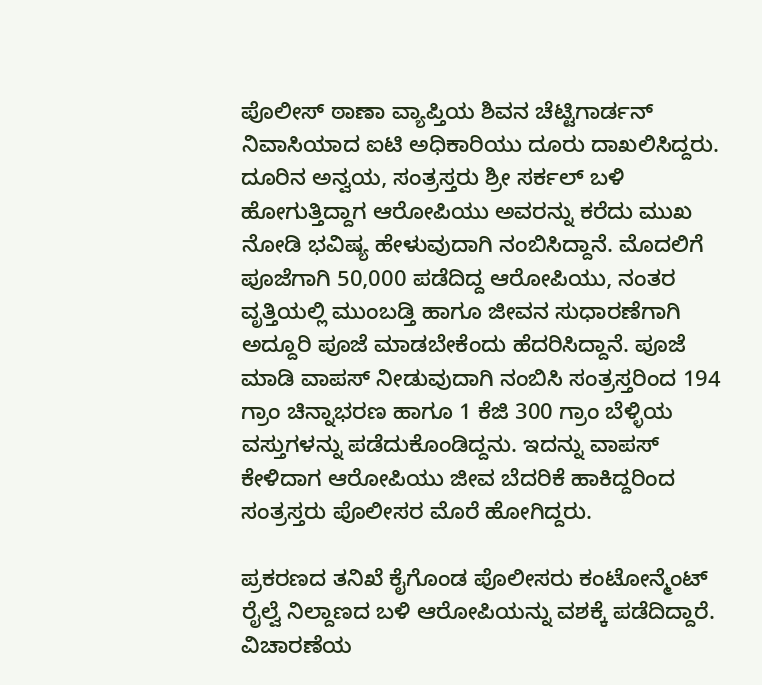ಪೊಲೀಸ್ ಠಾಣಾ ವ್ಯಾಪ್ತಿಯ ಶಿವನ ಚೆಟ್ಟಿಗಾರ್ಡನ್ ನಿವಾಸಿಯಾದ ಐಟಿ ಅಧಿಕಾರಿಯು ದೂರು ದಾಖಲಿಸಿದ್ದರು. ದೂರಿನ ಅನ್ವಯ, ಸಂತ್ರಸ್ತರು ಶ್ರೀ ಸರ್ಕಲ್ ಬಳಿ ಹೋಗುತ್ತಿದ್ದಾಗ ಆರೋಪಿಯು ಅವರನ್ನು ಕರೆದು ಮುಖ ನೋಡಿ ಭವಿಷ್ಯ ಹೇಳುವುದಾಗಿ ನಂಬಿಸಿದ್ದಾನೆ. ಮೊದಲಿಗೆ ಪೂಜೆಗಾಗಿ 50,000 ಪಡೆದಿದ್ದ ಆರೋಪಿಯು, ನಂತರ ವೃತ್ತಿಯಲ್ಲಿ ಮುಂಬಡ್ತಿ ಹಾಗೂ ಜೀವನ ಸುಧಾರಣೆಗಾಗಿ ಅದ್ದೂರಿ ಪೂಜೆ ಮಾಡಬೇಕೆಂದು ಹೆದರಿಸಿದ್ದಾನೆ. ಪೂಜೆ ಮಾಡಿ ವಾಪಸ್ ನೀಡುವುದಾಗಿ ನಂಬಿಸಿ ಸಂತ್ರಸ್ತರಿಂದ 194 ಗ್ರಾಂ ಚಿನ್ನಾಭರಣ ಹಾಗೂ 1 ಕೆಜಿ 300 ಗ್ರಾಂ ಬೆಳ್ಳಿಯ ವಸ್ತುಗಳನ್ನು ಪಡೆದುಕೊಂಡಿದ್ದನು. ಇದನ್ನು ವಾಪಸ್ ಕೇಳಿದಾಗ ಆರೋಪಿಯು ಜೀವ ಬೆದರಿಕೆ ಹಾಕಿದ್ದರಿಂದ ಸಂತ್ರಸ್ತರು ಪೊಲೀಸರ ಮೊರೆ ಹೋಗಿದ್ದರು.

ಪ್ರಕರಣದ ತನಿಖೆ ಕೈಗೊಂಡ ಪೊಲೀಸರು ಕಂಟೋನ್ಮೆಂಟ್ ರೈಲ್ವೆ ನಿಲ್ದಾಣದ ಬಳಿ ಆರೋಪಿಯನ್ನು ವಶಕ್ಕೆ ಪಡೆದಿದ್ದಾರೆ. ವಿಚಾರಣೆಯ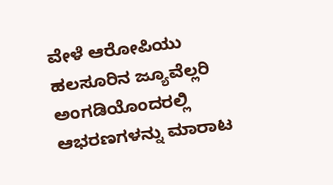ವೇಳೆ ಆರೋಪಿಯು ಹಲಸೂರಿನ ಜ್ಯೂವೆಲ್ಲರಿ ಅಂಗಡಿಯೊಂದರಲ್ಲಿ ಆಭರಣಗಳನ್ನು ಮಾರಾಟ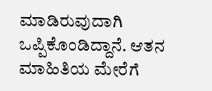ಮಾಡಿರುವುದಾಗಿ ಒಪ್ಪಿಕೊಂಡಿದ್ದಾನೆ. ಆತನ ಮಾಹಿತಿಯ ಮೇರೆಗೆ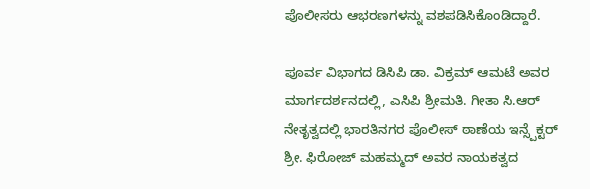ಪೊಲೀಸರು ಆಭರಣಗಳನ್ನು ವಶಪಡಿಸಿಕೊಂಡಿದ್ದಾರೆ.

ಪೂರ್ವ ವಿಭಾಗದ ಡಿಸಿಪಿ ಡಾ. ವಿಕ್ರಮ್ ಆಮಟೆ ಅವರ ಮಾರ್ಗದರ್ಶನದಲ್ಲಿ, ಎಸಿಪಿ ಶ್ರೀಮತಿ. ಗೀತಾ ಸಿ.ಆರ್ ನೇತೃತ್ವದಲ್ಲಿ ಭಾರತಿನಗರ ಪೊಲೀಸ್ ಠಾಣೆಯ ಇನ್ಸ್ಪೆಕ್ಟರ್ ಶ್ರೀ. ಫಿರೋಜ್ ಮಹಮ್ಮದ್ ಅವರ ನಾಯಕತ್ವದ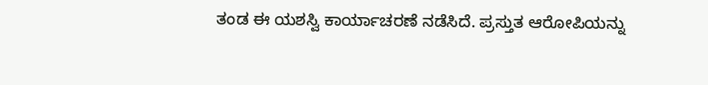ತಂಡ ಈ ಯಶಸ್ವಿ ಕಾರ್ಯಾಚರಣೆ ನಡೆಸಿದೆ. ಪ್ರಸ್ತುತ ಆರೋಪಿಯನ್ನು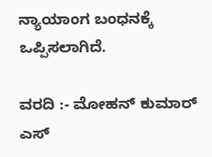ನ್ಯಾಯಾಂಗ ಬಂಧನಕ್ಕೆ ಒಪ್ಪಿಸಲಾಗಿದೆ.

ವರದಿ :- ಮೋಹನ್ ಕುಮಾರ್ ಎಸ್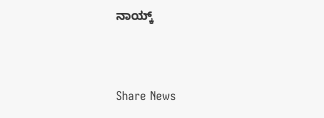ನಾಯ್ಕ್


Share News